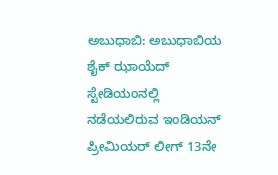ಅಬುಧಾಬಿ: ಅಬುಧಾಬಿಯ ಶೈಕ್ ಝಾಯೆದ್ ಸ್ಟೇಡಿಯಂನಲ್ಲಿ ನಡೆಯಲಿರುವ ಇಂಡಿಯನ್ ಪ್ರೀಮಿಯರ್ ಲೀಗ್ 13ನೇ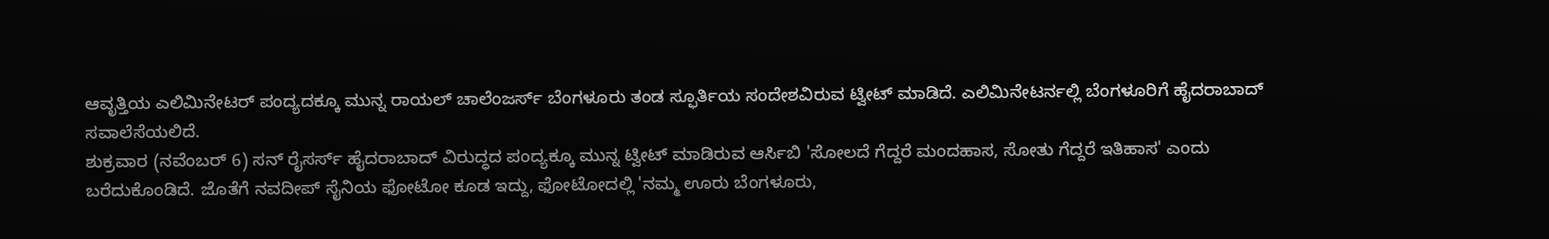ಆವೃತ್ತಿಯ ಎಲಿಮಿನೇಟರ್ ಪಂದ್ಯದಕ್ಕೂ ಮುನ್ನ ರಾಯಲ್ ಚಾಲೆಂಜರ್ಸ್ ಬೆಂಗಳೂರು ತಂಡ ಸ್ಫೂರ್ತಿಯ ಸಂದೇಶವಿರುವ ಟ್ವೀಟ್ ಮಾಡಿದೆ. ಎಲಿಮಿನೇಟರ್ನಲ್ಲಿ ಬೆಂಗಳೂರಿಗೆ ಹೈದರಾಬಾದ್ ಸವಾಲೆಸೆಯಲಿದೆ.
ಶುಕ್ರವಾರ (ನವೆಂಬರ್ 6) ಸನ್ ರೈಸರ್ಸ್ ಹೈದರಾಬಾದ್ ವಿರುದ್ಧದ ಪಂದ್ಯಕ್ಕೂ ಮುನ್ನ ಟ್ವೀಟ್ ಮಾಡಿರುವ ಆರ್ಸಿಬಿ 'ಸೋಲದೆ ಗೆದ್ದರೆ ಮಂದಹಾಸ, ಸೋತು ಗೆದ್ದರೆ ಇತಿಹಾಸ' ಎಂದು ಬರೆದುಕೊಂಡಿದೆ. ಜೊತೆಗೆ ನವದೀಪ್ ಸೈನಿಯ ಫೋಟೋ ಕೂಡ ಇದ್ದು, ಫೋಟೋದಲ್ಲಿ 'ನಮ್ಮ ಊರು ಬೆಂಗಳೂರು,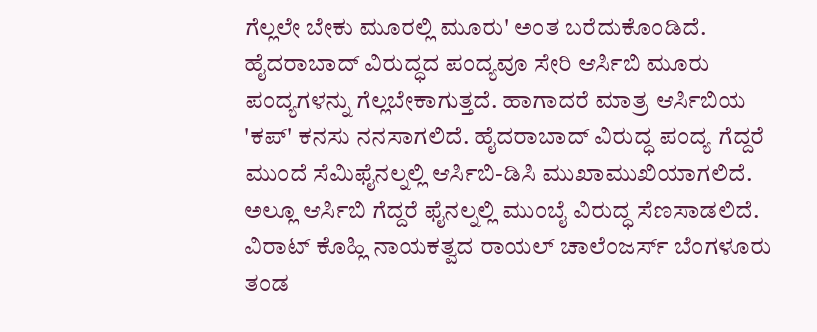ಗೆಲ್ಲಲೇ ಬೇಕು ಮೂರಲ್ಲಿ ಮೂರು' ಅಂತ ಬರೆದುಕೊಂಡಿದೆ.
ಹೈದರಾಬಾದ್ ವಿರುದ್ಧದ ಪಂದ್ಯವೂ ಸೇರಿ ಆರ್ಸಿಬಿ ಮೂರು ಪಂದ್ಯಗಳನ್ನು ಗೆಲ್ಲಬೇಕಾಗುತ್ತದೆ. ಹಾಗಾದರೆ ಮಾತ್ರ ಆರ್ಸಿಬಿಯ 'ಕಪ್' ಕನಸು ನನಸಾಗಲಿದೆ. ಹೈದರಾಬಾದ್ ವಿರುದ್ಧ ಪಂದ್ಯ ಗೆದ್ದರೆ ಮುಂದೆ ಸೆಮಿಫೈನಲ್ನಲ್ಲಿ ಆರ್ಸಿಬಿ-ಡಿಸಿ ಮುಖಾಮುಖಿಯಾಗಲಿದೆ. ಅಲ್ಲೂ ಆರ್ಸಿಬಿ ಗೆದ್ದರೆ ಫೈನಲ್ನಲ್ಲಿ ಮುಂಬೈ ವಿರುದ್ಧ ಸೆಣಸಾಡಲಿದೆ.
ವಿರಾಟ್ ಕೊಹ್ಲಿ ನಾಯಕತ್ವದ ರಾಯಲ್ ಚಾಲೆಂಜರ್ಸ್ ಬೆಂಗಳೂರು ತಂಡ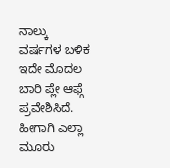ನಾಲ್ಕು ವರ್ಷಗಳ ಬಳಿಕ ಇದೇ ಮೊದಲ ಬಾರಿ ಪ್ಲೇ ಆಫ್ಗೆ ಪ್ರವೇಶಿಸಿದೆ. ಹೀಗಾಗಿ ಎಲ್ಲಾ ಮೂರು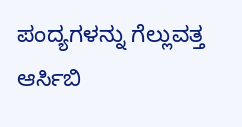ಪಂದ್ಯಗಳನ್ನು ಗೆಲ್ಲುವತ್ತ ಆರ್ಸಿಬಿ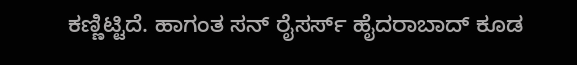ಕಣ್ಣಿಟ್ಟಿದೆ. ಹಾಗಂತ ಸನ್ ರೈಸರ್ಸ್ ಹೈದರಾಬಾದ್ ಕೂಡ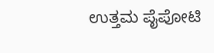ಉತ್ತಮ ಪೈಪೋಟಿ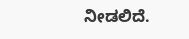ನೀಡಲಿದೆ.